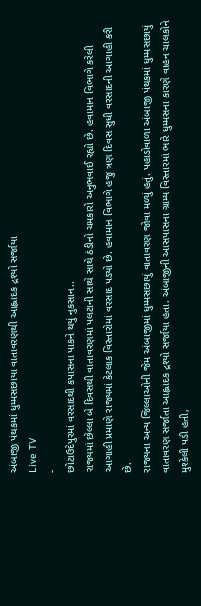અંબાજી પંથકમાં ધુમ્મસછાયા વાતાવરણથી આહ્લાદક દ્રશ્યો સર્જાયા
Live TV
-
છોટાઉદેપુરમાં વરસાદથી કપાસના પાકને થયું નુકસાન..
રાજ્યમાં છેલ્લા બે દિવસથી વાતાવરણમાં પલટાની સાથે સાથે ઠંડીનો ચમકારો અનુભવાઈ રહ્યો છે. હવામાન વિભાગે કરેલી આગાહી પ્રમાણે રાજ્યમાં કેટલાક વિસ્તારોમાં વરસાદ પડ્યો છે. હવામાન વિભાગે હજુ ત્રણ દિવસ સુધી વરસાદની આગાહી કરી છે.
રાજ્યના અન્ય જિલ્લાઓની જેમ અંબાજીમાં ધુમ્મસછાયું વાતાવરણ જોવા મળ્યું હતું. પહાડોવાળા અંબાજી પંથકમાં ધુમ્મસછાયું વાતાવરણ સર્જાતા આહ્લાદક દ્રશ્યો સર્જાયા હતા. અંબાજીની આસપાસના ગ્રામ્ય વિસ્તારમાં ભારે ધુમ્મસના કારણે વાહન ચાલકોને મુશ્કેલી પડી હતી,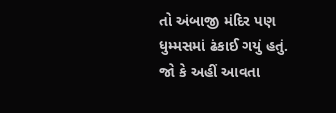તો અંબાજી મંદિર પણ ધુમ્મસમાં ઢંકાઈ ગયું હતું. જો કે અહીં આવતા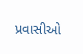પ્રવાસીઓ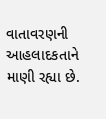વાતાવરણની આહલાદકતાને માણી રહ્યા છે.